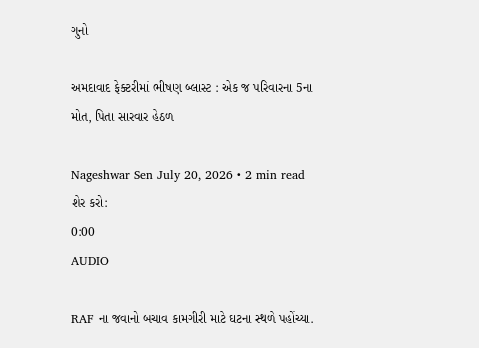ગુનો

અમદાવાદ ફેક્ટરીમાં ભીષણ બ્લાસ્ટ : એક જ પરિવારના 5ના મોત, પિતા સારવાર હેઠળ

Nageshwar Sen July 20, 2026 • 2 min read
શેર કરો:
0:00
AUDIO

RAF ના જવાનો બચાવ કામગીરી માટે ઘટના સ્થળે પહોંચ્યા.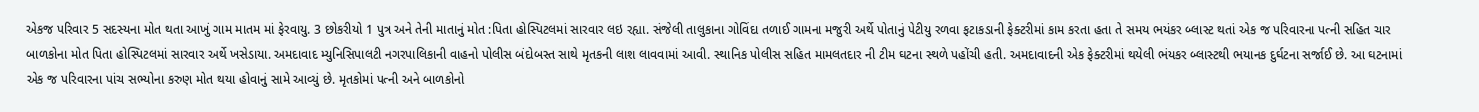એકજ પરિવાર 5 સદસ્યના મોત થતા આખું ગામ માતમ માં ફેરવાયુ. 3 છોકરીયો 1 પુત્ર અને તેની માતાનું મોત :પિતા હોસ્પિટલમાં સારવાર લઇ રહ્યા. સંજેલી તાલુકાના ગોવિંદા તળાઈ ગામના મજુરી અર્થે પોતાનું પેટીયુ રળવા ફટાકડાની ફેક્ટરીમાં કામ કરતા હતા તે સમય ભયંકર બ્લાસ્ટ થતાં એક જ પરિવારના પત્ની સહિત ચાર બાળકોના મોત પિતા હોસ્પિટલમાં સારવાર અર્થે ખસેડાયા. અમદાવાદ મ્યુનિસિપાલટી નગરપાલિકાની વાહનો પોલીસ બંદોબસ્ત સાથે મૃતકની લાશ લાવવામાં આવી. સ્થાનિક પોલીસ સહિત મામલતદાર ની ટીમ ઘટના સ્થળે પહોંચી હતી. અમદાવાદની એક ફેક્ટરીમાં થયેલી ભંયકર બ્લાસ્ટથી ભયાનક દુર્ઘટના સર્જાઈ છે. આ ઘટનામાં એક જ પરિવારના પાંચ સભ્યોના કરુણ મોત થયા હોવાનું સામે આવ્યું છે. મૃતકોમાં પત્ની અને બાળકોનો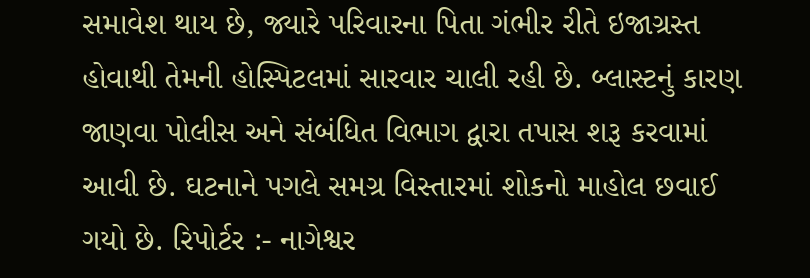સમાવેશ થાય છે, જ્યારે પરિવારના પિતા ગંભીર રીતે ઇજાગ્રસ્ત હોવાથી તેમની હોસ્પિટલમાં સારવાર ચાલી રહી છે. બ્લાસ્ટનું કારણ જાણવા પોલીસ અને સંબંધિત વિભાગ દ્વારા તપાસ શરૂ કરવામાં આવી છે. ઘટનાને પગલે સમગ્ર વિસ્તારમાં શોકનો માહોલ છવાઈ ગયો છે. રિપોર્ટર :- નાગેશ્વર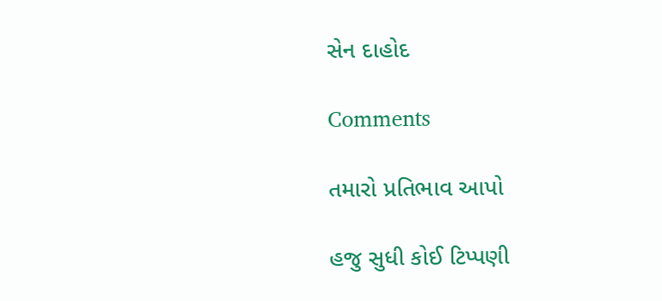સેન દાહોદ

Comments

તમારો પ્રતિભાવ આપો

હજુ સુધી કોઈ ટિપ્પણી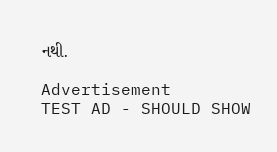નથી.

Advertisement
TEST AD - SHOULD SHOW